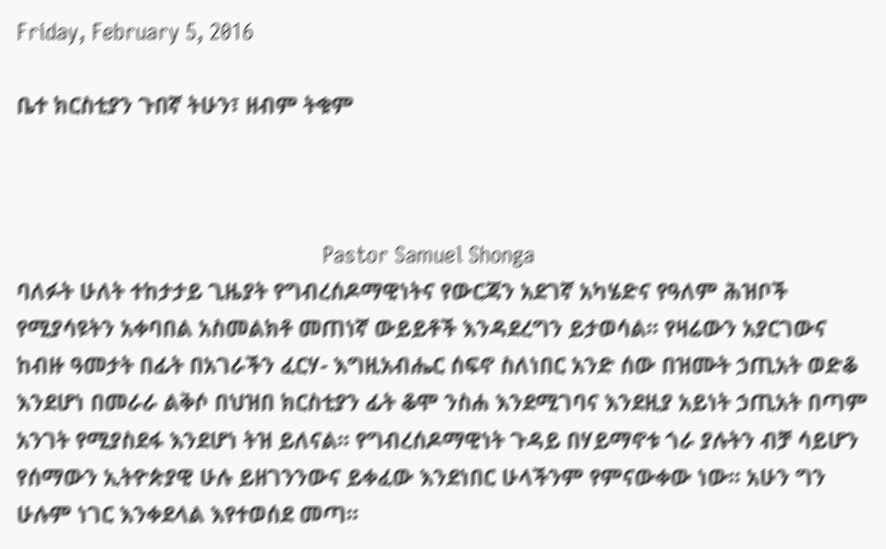Friday, February 5, 2016

ቤተ ክርስቲያን ጉበኛ ትሁን፣ ዘብም ትቁም



                                                   Pastor Samuel Shonga
ባለፉት ሁለት ተከታታይ ጊዜያት የግብረሰዶማዊነትና የውርጃን አደገኛ አካሄድና የዓለም ሕዝቦች የሚያሳዩትን አቀባበል አስመልክቶ መጠነኛ ውይይቶች እንዳደረግን ይታወሳል፡፡ የዛሬውን አያርገውና ከብዙ ዓመታት በፊት በአገራችን ፈርሃ- እግዚአብሔር ሰፍኖ ስለነበር አንድ ሰው በዝሙት ኃጢአት ወድቆ እንደሆነ በመራራ ልቅሶ በህዝበ ክርስቲያን ፊት ቆሞ ንስሐ እንደሚገባና እንደዚያ አይነት ኃጢአት በጣም አንገት የሚያስደፋ እንደሆነ ትዝ ይለናል፡፡ የግብረሰዶማዊነት ጉዳይ በሃይማኖቱ ጎራ ያሉትን ብቻ ሳይሆን የሰማውን ኢትዮጵያዊ ሁሉ ይዘገንንውና ይቀፈው እንደነበር ሁላችንም የምናውቀው ነው፡፡ አሁን ግን ሁሉም ነገር እንቀደላል እየተወሰደ መጣ፡፡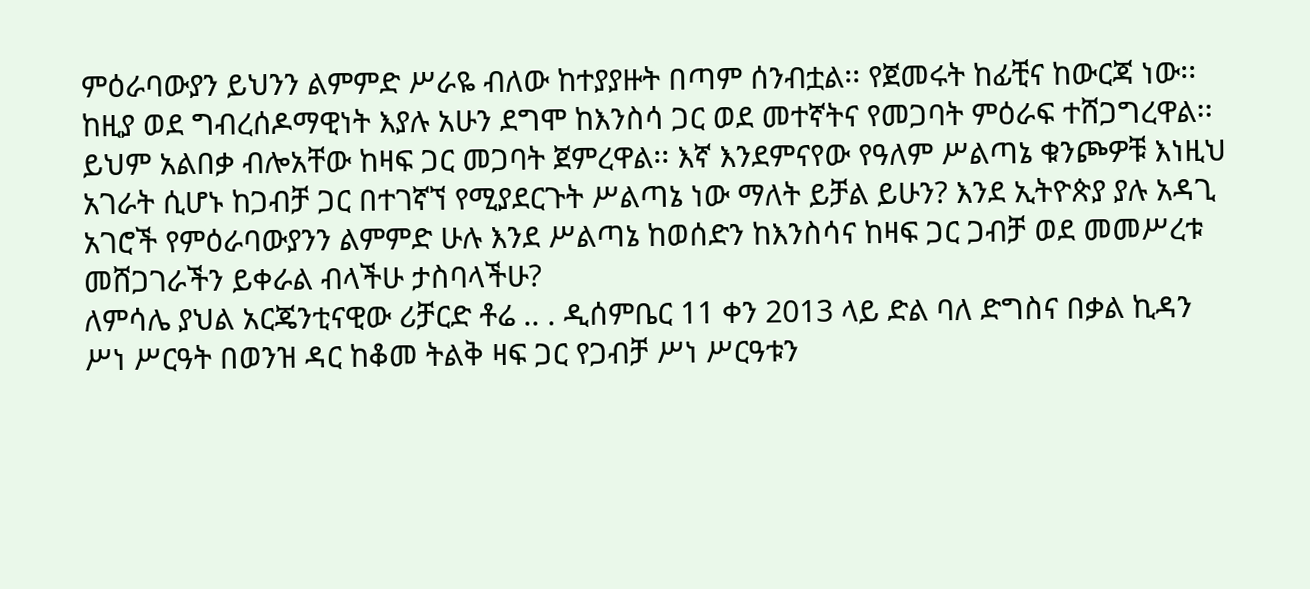ምዕራባውያን ይህንን ልምምድ ሥራዬ ብለው ከተያያዙት በጣም ሰንብቷል፡፡ የጀመሩት ከፊቺና ከውርጃ ነው፡፡ ከዚያ ወደ ግብረሰዶማዊነት እያሉ አሁን ደግሞ ከእንስሳ ጋር ወደ መተኛትና የመጋባት ምዕራፍ ተሸጋግረዋል፡፡ ይህም አልበቃ ብሎአቸው ከዛፍ ጋር መጋባት ጀምረዋል፡፡ እኛ እንደምናየው የዓለም ሥልጣኔ ቁንጮዎቹ እነዚህ አገራት ሲሆኑ ከጋብቻ ጋር በተገኛኘ የሚያደርጉት ሥልጣኔ ነው ማለት ይቻል ይሁን? እንደ ኢትዮጵያ ያሉ አዳጊ አገሮች የምዕራባውያንን ልምምድ ሁሉ እንደ ሥልጣኔ ከወሰድን ከእንስሳና ከዛፍ ጋር ጋብቻ ወደ መመሥረቱ መሸጋገራችን ይቀራል ብላችሁ ታስባላችሁ?
ለምሳሌ ያህል አርጄንቲናዊው ሪቻርድ ቶሬ .. . ዲሰምቤር 11 ቀን 2013 ላይ ድል ባለ ድግስና በቃል ኪዳን ሥነ ሥርዓት በወንዝ ዳር ከቆመ ትልቅ ዛፍ ጋር የጋብቻ ሥነ ሥርዓቱን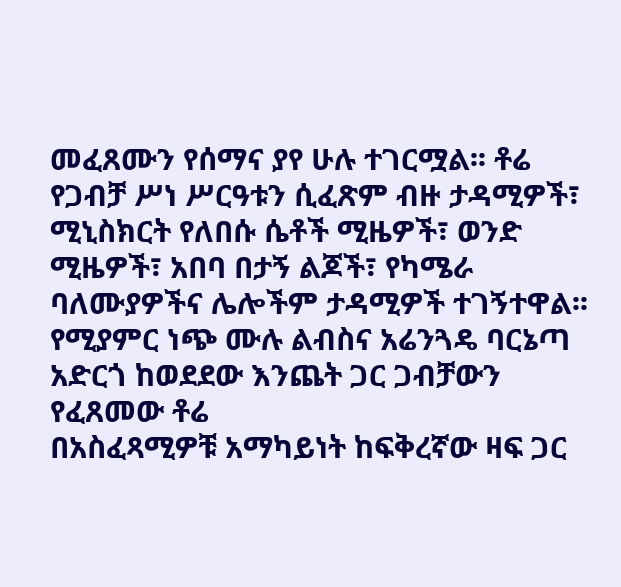መፈጸሙን የሰማና ያየ ሁሉ ተገርሟል፡፡ ቶሬ የጋብቻ ሥነ ሥርዓቱን ሲፈጽም ብዙ ታዳሚዎች፣ ሚኒስክርት የለበሱ ሴቶች ሚዜዎች፣ ወንድ ሚዜዎች፣ አበባ በታኝ ልጆች፣ የካሜራ ባለሙያዎችና ሌሎችም ታዳሚዎች ተገኝተዋል፡፡ የሚያምር ነጭ ሙሉ ልብስና አሬንጓዴ ባርኔጣ አድርጎ ከወደደው እንጨት ጋር ጋብቻውን የፈጸመው ቶሬ
በአስፈጻሚዎቹ አማካይነት ከፍቅረኛው ዛፍ ጋር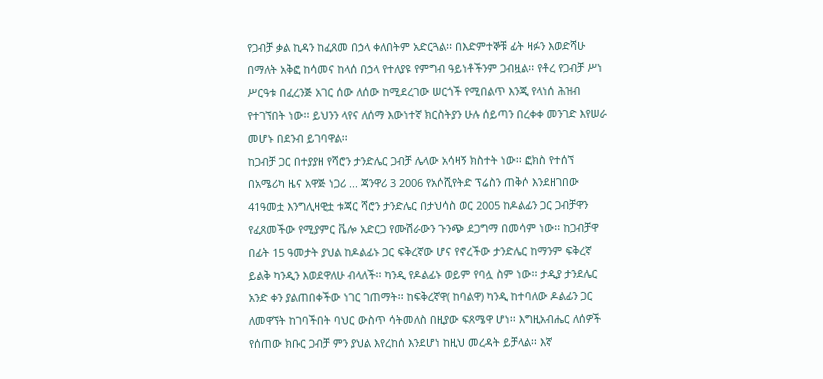የጋብቻ ቃል ኪዳን ከፈጸመ በኃላ ቀለበትም አድርጓል፡፡ በእድምተኞቹ ፊት ዛፉን እወድሻሁ በማለት አቅፎ ከሳመና ከላሰ በኃላ የተለያዩ የምግብ ዓይነቶችንም ጋብዟል፡፡ የቶረ የጋብቻ ሥነ ሥርዓቱ በፈረንጅ አገር ሰው ለሰው ከሚደረገው ሠርጎች የሚበልጥ እንጂ የላነሰ ሕዝብ የተገኘበት ነው፡፡ ይህንን ላየና ለሰማ እውነተኛ ክርስትያን ሁሉ ሰይጣን በረቀቀ መንገድ እየሠራ መሆኑ በደንብ ይገባዋል፡፡
ከጋብቻ ጋር በተያያዘ የሻሮን ታንድሌር ጋብቻ ሌላው አሳዛኝ ክስተት ነው፡፡ ፎክስ የተሰኘ በአሜሪካ ዜና አዋጅ ነጋሪ ... ጃንዋሪ 3 2006 የአሶሺየትድ ፕሬስን ጠቅሶ እንደዘገበው 41ዓመቷ እንግሊዛዊቷ ቱጃር ሻሮን ታንድሌር በታህሳስ ወር 2005 ከዶልፊን ጋር ጋብቻዋን የፈጸመችው የሚያምር ቬሎ አድርጋ የሙሽራውን ጉንጭ ደጋግማ በመሳም ነው፡፡ ከጋብቻዋ በፊት 15 ዓመታት ያህል ከዶልፊኑ ጋር ፍቅረኛው ሆና የኖረችው ታንድሌር ከማንም ፍቅረኛ ይልቅ ካንዲን እወደዋለሁ ብላለች፡፡ ካንዲ የዶልፊኑ ወይም የባሏ ስም ነው፡፡ ታዲያ ታንደሌር አንድ ቀን ያልጠበቀችው ነገር ገጠማት፡፡ ከፍቅረኛዋ( ከባልዋ) ካንዲ ከተባለው ዶልፊን ጋር ለመዋኘት ከገባችበት ባህር ውስጥ ሳትመለስ በዚያው ፍጸሜዋ ሆነ፡፡ እግዚአብሔር ለሰዎች የሰጠው ክቡር ጋብቻ ምን ያህል እየረከሰ እንደሆነ ከዚህ መረዳት ይቻላል፡፡ እኛ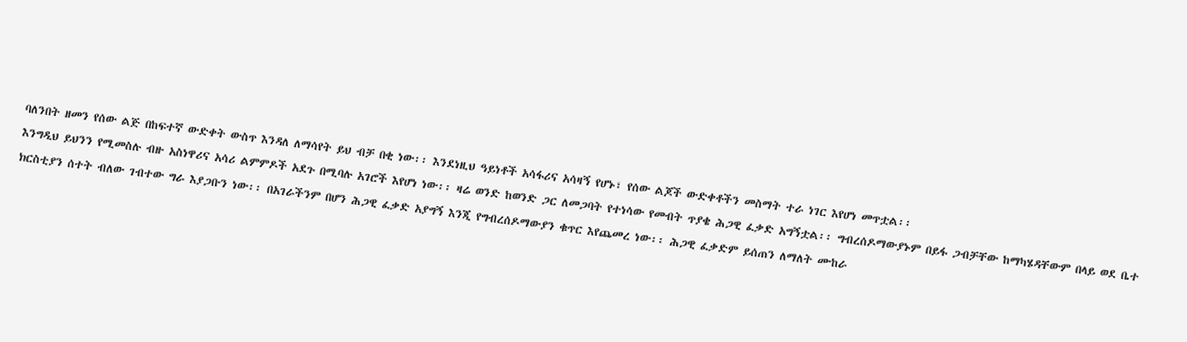ባለንበት ዘመን የሰው ልጅ በከፍተኛ ውድቀት ውስጥ እንዳለ ለማሳየት ይህ ብቻ በቂ ነው፡፡ እንደነዚህ ዓይነቶች አሳፋሪና አሳዛኝ የሆኑ፣ የሰው ልጆች ውድቀቶችን መስማት ተራ ነገር እየሆነ መጥቷል፡፡
እንግዲህ ይህንን የሚመስሉ ብዙ አስነዋሪና አሳሪ ልምምዶች አደጉ በሚባሉ አገሮች እየሆነ ነው፡፡ ዛሬ ወንድ ከወንድ ጋር ለመጋባት የተነሳው የመብት ጥያቄ ሕጋዊ ፈቃድ አግኝቷል፡፡ ግብረሰዶማውያኑም በይፋ ጋብቻቸው ከማካሄዳቸውም በላይ ወደ ቤተ ክርስቲያን ሰተት ብለው ገብተው ግራ እያጋቡን ነው፡፡ በአገራችንም በሆን ሕጋዊ ፈቃድ አያግኝ እንጂ የግብረሰዶማውያን ቁጥር እየጨመረ ነው፡፡ ሕጋዊ ፈቃድም ይሰጠን ለማለት ሙከራ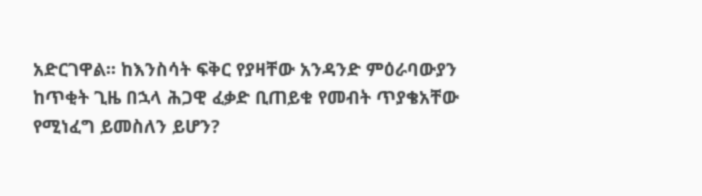አድርገዋል፡፡ ከእንስሳት ፍቅር የያዛቸው አንዳንድ ምዕራባውያን ከጥቂት ጊዜ በኋላ ሕጋዊ ፈቃድ ቢጠይቁ የመብት ጥያቄአቸው የሚነፈግ ይመስለን ይሆን?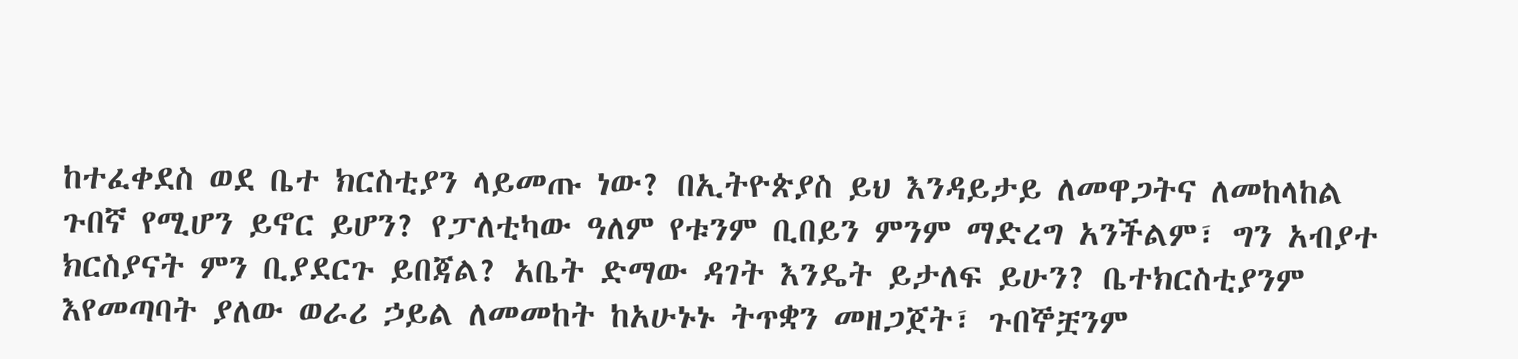ከተፈቀደስ ወደ ቤተ ክርስቲያን ላይመጡ ነው? በኢትዮጵያስ ይህ እንዳይታይ ለመዋጋትና ለመከላከል ጉበኛ የሚሆን ይኖር ይሆን? የፓለቲካው ዓለም የቱንም ቢበይን ምንም ማድረግ አንችልም፣ ግን አብያተ ክርስያናት ምን ቢያደርጉ ይበጃል? አቤት ድማው ዳገት እንዴት ይታለፍ ይሁን? ቤተክርስቲያንም እየመጣባት ያለው ወራሪ ኃይል ለመመከት ከአሁኑኑ ትጥቋን መዘጋጀት፣ ጉበኞቿንም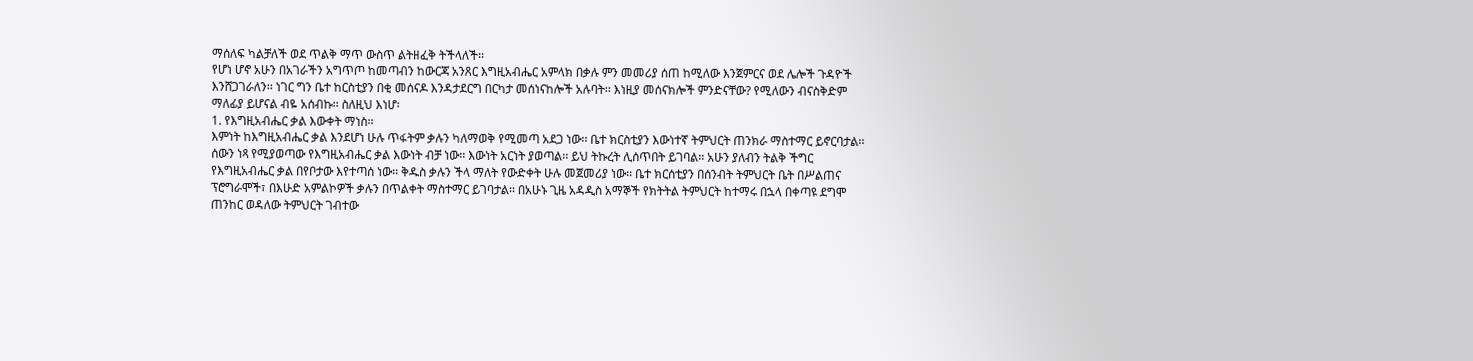ማሰለፍ ካልቻለች ወደ ጥልቅ ማጥ ውስጥ ልትዘፈቅ ትችላለች፡፡
የሆነ ሆኖ አሁን በአገራችን አግጥጦ ከመጣብን ከውርጃ አንጸር እግዚአብሔር አምላክ በቃሉ ምን መመሪያ ሰጠ ከሚለው እንጀምርና ወደ ሌሎች ጉዳዮች እንሸጋገራለን፡፡ ነገር ግን ቤተ ከርስቲያን በቂ መሰናዶ እንዳታደርግ በርካታ መሰነናከሎች አሉባት፡፡ እነዚያ መሰናክሎች ምንድናቸው? የሚለውን ብናስቅድም ማለፊያ ይሆናል ብዬ አሰብኩ፡፡ ስለዚህ እነሆ፡
1. የእግዚአብሔር ቃል እውቀት ማነስ፡፡
እምነት ከእግዚአብሔር ቃል እንደሆነ ሁሉ ጥፋትም ቃሉን ካለማወቅ የሚመጣ አደጋ ነው፡፡ ቤተ ክርስቲያን እውነተኛ ትምህርት ጠንክራ ማስተማር ይኖርባታል፡፡ ሰውን ነጻ የሚያወጣው የእግዚአብሔር ቃል እውነት ብቻ ነው፡፡ እውነት አርነት ያወጣል፡፡ ይህ ትኩረት ሊሰጥበት ይገባል፡፡ አሁን ያለብን ትልቅ ችግር የእግዚአብሔር ቃል በየቦታው እየተጣሰ ነው፡፡ ቅዱስ ቃሉን ችላ ማለት የውድቀት ሁሉ መጀመሪያ ነው፡፡ ቤተ ክርሰቲያን በሰንብት ትምህርት ቤት በሥልጠና ፕሮግራሞች፣ በእሁድ አምልኮዎች ቃሉን በጥልቀት ማስተማር ይገባታል፡፡ በአሁኑ ጊዜ አዳዲስ አማኞች የክትትል ትምህርት ከተማሩ በኋላ በቀጣዩ ደግሞ ጠንከር ወዳለው ትምህርት ገብተው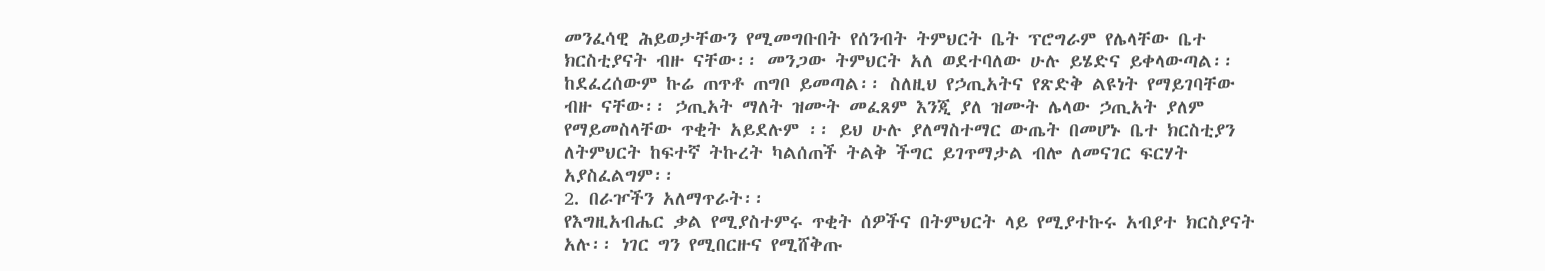መንፈሳዊ ሕይወታቸውን የሚመግቡበት የሰንብት ትምህርት ቤት ፕሮግራም የሌላቸው ቤተ ክርስቲያናት ብዙ ናቸው፡፡ መንጋው ትምህርት አለ ወደተባለው ሁሉ ይሄድና ይቀላውጣል፡፡ ከደፈረሰውም ኩሬ ጠጥቶ ጠግቦ ይመጣል፡፡ ስለዚህ የኃጢአትና የጽድቅ ልዩነት የማይገባቸው ብዙ ናቸው፡፡ ኃጢአት ማለት ዝሙት መፈጸም እንጂ ያለ ዝሙት ሌላው ኃጢአት ያለም የማይመስላቸው ጥቂት አይደሉም ፡፡ ይህ ሁሉ ያለማስተማር ውጤት በመሆኑ ቤተ ክርስቲያን ለትምህርት ከፍተኛ ትኩረት ካልሰጠች ትልቅ ችግር ይገጥማታል ብሎ ለመናገር ፍርሃት አያስፈልግም፡፡
2. በራዦችን አለማጥራት፡፡
የእግዚአብሔር ቃል የሚያስተምሩ ጥቂት ሰዎችና በትምህርት ላይ የሚያተኩሩ አብያተ ክርስያናት አሉ፡፡ ነገር ግን የሚበርዙና የሚሸቅጡ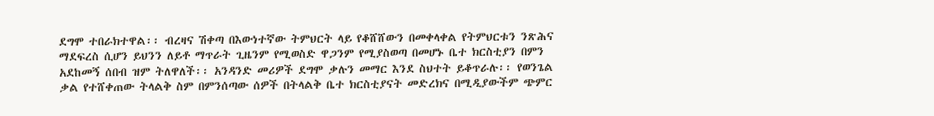ደግሞ ተበራክተዋል፡፡ ብረዛና ሽቀጣ በእውነተኛው ትምህርት ላይ የቆሸሸውን በመቀላቀል የትምህርቱን ንጽሕና ማደፍረስ ሲሆን ይህንን ለይቶ ማጥራት ጊዜንም የሚወስድ ዋጋንም የሚያስወጣ በመሆኑ ቤተ ክርስቲያን በምን አደከመኝ ሰበብ ዝም ትለዋለች፡፡ አንዳንድ መሪዎች ደግሞ ቃሉን መማር እንደ ስህተት ይቆጥራሉ፡፡ የወንጌል ቃል የተሸቀጠው ትላልቅ ስም በምንሰጣው ሰዎች በትላልቅ ቤተ ክርስቲያናት መድረክና በሚዲያውችም ጭምር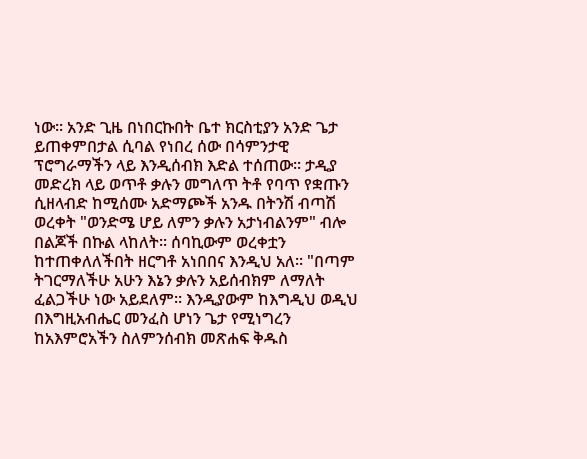ነው፡፡ አንድ ጊዜ በነበርኩበት ቤተ ክርስቲያን አንድ ጌታ ይጠቀምበታል ሲባል የነበረ ሰው በሳምንታዊ ፕሮግራማችን ላይ እንዲሰብክ እድል ተሰጠው፡፡ ታዲያ መድረክ ላይ ወጥቶ ቃሉን መግለጥ ትቶ የባጥ የቋጡን ሲዘላብድ ከሚሰሙ አድማጮች አንዱ በትንሽ ብጣሽ ወረቀት "ወንድሜ ሆይ ለምን ቃሉን አታነብልንም" ብሎ በልጆች በኩል ላከለት፡፡ ሰባኪውም ወረቀቷን ከተጠቀለለችበት ዘርግቶ አነበበና እንዲህ አለ፡፡ "በጣም ትገርማለችሁ አሁን እኔን ቃሉን አይሰብክም ለማለት ፈልጋችሁ ነው አይደለም፡፡ እንዲያውም ከእግዲህ ወዲህ በእግዚአብሔር መንፈስ ሆነን ጌታ የሚነግረን ከአእምሮአችን ስለምንሰብክ መጽሐፍ ቅዱስ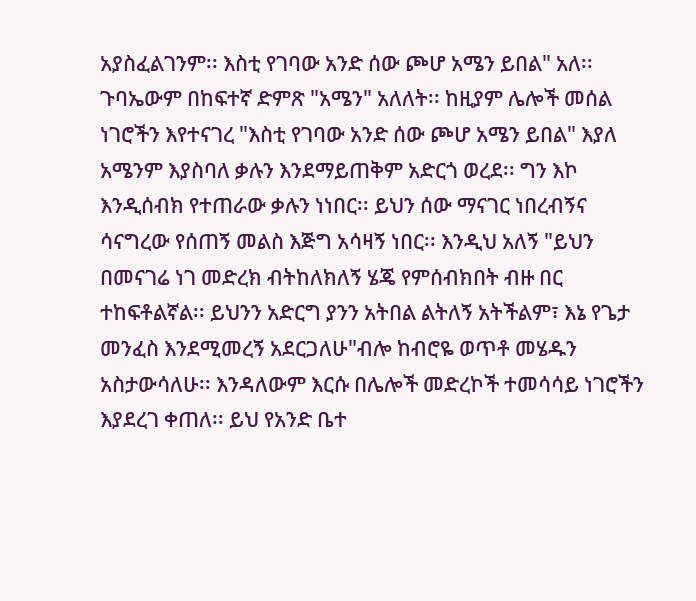አያስፈልገንም፡፡ እስቲ የገባው አንድ ሰው ጮሆ አሜን ይበል" አለ፡፡ ጉባኤውም በከፍተኛ ድምጽ "አሜን" አለለት፡፡ ከዚያም ሌሎች መሰል ነገሮችን እየተናገረ "እስቲ የገባው አንድ ሰው ጮሆ አሜን ይበል" እያለ አሜንም እያስባለ ቃሉን እንደማይጠቅም አድርጎ ወረደ፡፡ ግን እኮ እንዲሰብክ የተጠራው ቃሉን ነነበር፡፡ ይህን ሰው ማናገር ነበረብኝና ሳናግረው የሰጠኝ መልስ እጅግ አሳዛኝ ነበር፡፡ እንዲህ አለኝ "ይህን በመናገሬ ነገ መድረክ ብትከለክለኝ ሄጄ የምሰብክበት ብዙ በር ተከፍቶልኛል፡፡ ይህንን አድርግ ያንን አትበል ልትለኝ አትችልም፣ እኔ የጌታ መንፈስ እንደሚመረኝ አደርጋለሁ"ብሎ ከብሮዬ ወጥቶ መሄዱን አስታውሳለሁ፡፡ እንዳለውም እርሱ በሌሎች መድረኮች ተመሳሳይ ነገሮችን እያደረገ ቀጠለ፡፡ ይህ የአንድ ቤተ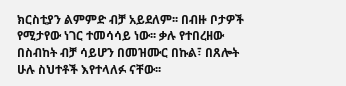ክርስቲያን ልምምድ ብቻ አይደለም፡፡ በብዙ ቦታዎች የሚታየው ነገር ተመሳሳይ ነው፡፡ ቃሉ የተበረዘው በስብከት ብቻ ሳይሆን በመዝሙር በኩል፣ በጸሎት ሁሉ ስህተቶች እየተላለፉ ናቸው፡፡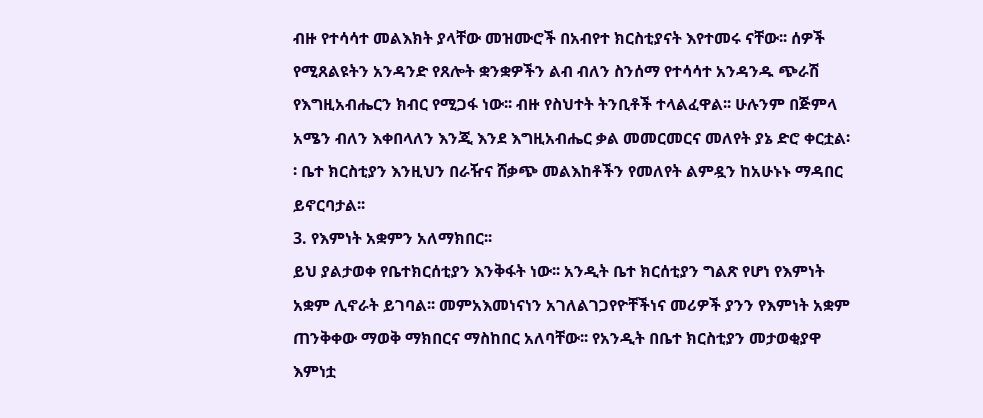ብዙ የተሳሳተ መልእክት ያላቸው መዝሙሮች በአብየተ ክርስቲያናት እየተመሩ ናቸው፡፡ ሰዎች የሚጸልዩትን አንዳንድ የጸሎት ቋንቋዎችን ልብ ብለን ስንሰማ የተሳሳተ አንዳንዱ ጭራሽ የእግዚአብሔርን ክብር የሚጋፋ ነው፡፡ ብዙ የስህተት ትንቢቶች ተላልፈዋል፡፡ ሁሉንም በጅምላ አሜን ብለን እቀበላለን እንጂ እንደ እግዚአብሔር ቃል መመርመርና መለየት ያኔ ድሮ ቀርቷል፡፡ ቤተ ክርስቲያን እንዚህን በራዥና ሸቃጭ መልእከቶችን የመለየት ልምዷን ከአሁኑኑ ማዳበር ይኖርባታል፡፡
3. የእምነት አቋምን አለማክበር፡፡
ይህ ያልታወቀ የቤተክርሰቲያን እንቅፋት ነው፡፡ አንዲት ቤተ ክርሰቲያን ግልጽ የሆነ የእምነት አቋም ሊኖራት ይገባል፡፡ መምአእመነናነን አገለልገጋየዮቸችነና መሪዎች ያንን የእምነት አቋም ጠንቅቀው ማወቅ ማክበርና ማስከበር አለባቸው፡፡ የአንዲት በቤተ ክርስቲያን መታወቂያዋ እምነቷ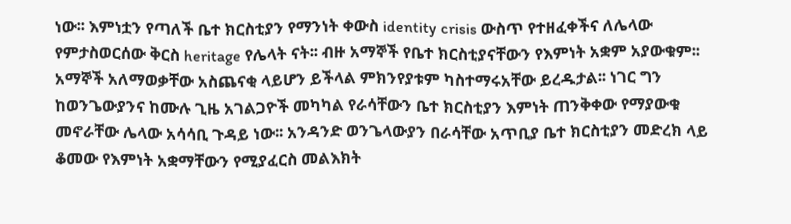ነው፡፡ እምነቷን የጣለች ቤተ ክርስቲያን የማንነት ቀውስ identity crisis ውስጥ የተዘፈቀችና ለሌላው የምታስወርሰው ቅርስ heritage የሌላት ናት፡፡ ብዙ አማኞች የቤተ ክርስቲያናቸውን የእምነት አቋም አያውቁም፡፡ አማኞች አለማወቃቸው አስጨናቂ ላይሆን ይችላል ምክንየያቱም ካስተማሩአቸው ይረዱታል፡፡ ነገር ግን ከወንጌውያንና ከሙሉ ጊዜ አገልጋዮች መካካል የራሳቸውን ቤተ ክርስቲያን እምነት ጠንቅቀው የማያውቁ መኖራቸው ሌላው አሳሳቢ ጉዳይ ነው፡፡ አንዳንድ ወንጌላውያን በራሳቸው አጥቢያ ቤተ ክርስቲያን መድረክ ላይ ቆመው የእምነት አቋማቸውን የሚያፈርስ መልእክት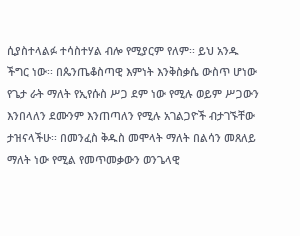ሲያስተላልፉ ተሳስተሃል ብሎ የሚያርም የለም፡፡ ይህ አንዱ ችግር ነው፡፡ በጴንጤቆስጣዊ እምነት እንቅስቃሴ ውስጥ ሆነው የጌታ ራት ማለት የኢየሱስ ሥጋ ደም ነው የሚሉ ወይም ሥጋውን እንበላለን ደሙንም እንጠጣለን የሚሉ አገልጋዮች ብታገኙቸው ታዝናላችሁ፡፡ በመንፈስ ቅዱስ መሞላት ማለት በልሳን መጸለይ ማለት ነው የሚል የመጥመቃውን ወንጌላዊ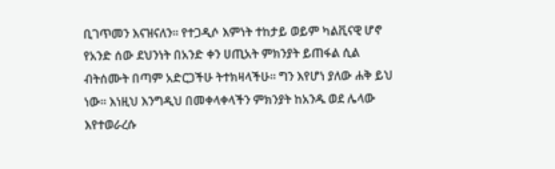ቢገጥመን እናዝናለን፡፡ የተጋዲሶ እምነት ተከታይ ወይም ካልቪናዊ ሆኖ የአንድ ሰው ደህንነት በአንድ ቀን ሀጢአት ምክንያት ይጠፋል ሲል ብትሰሙት በጣም አድርጋችሁ ትተክዛላችሁ፡፡ ግን እየሆነ ያለው ሐቅ ይህ ነው፡፡ እነዚህ እንግዲህ በመቀላቀላችን ምክንያት ከአንዱ ወደ ሌላው እየተወራረሱ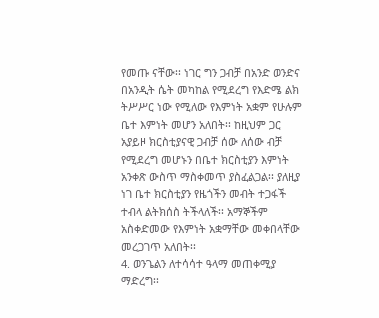የመጡ ናቸው፡፡ ነገር ግን ጋብቻ በአንድ ወንድና በአንዲት ሴት መካከል የሚደረግ የእድሜ ልክ ትሥሥር ነው የሚለው የእምነት አቋም የሁሉም ቤተ እምነት መሆን አለበት፡፡ ከዚህም ጋር አያይዞ ክርስቲያናዊ ጋብቻ ሰው ለሰው ብቻ የሚደረግ መሆኑን በቤተ ክርስቲያን እምነት አንቀጽ ውስጥ ማስቀመጥ ያስፈልጋል፡፡ ያለዚያ ነገ ቤተ ክርስቲያን የዜጎችን መብት ተጋፋች ተብላ ልትክሰስ ትችላለች፡፡ አማኞችም አስቀድመው የእምነት አቋማቸው መቀበላቸው መረጋገጥ አለበት፡፡
4. ወንጌልን ለተሳሳተ ዓላማ መጠቀሚያ ማድረግ፡፡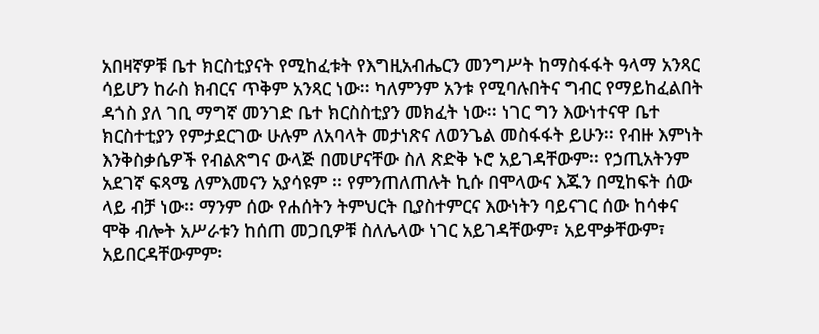አበዛኛዎቹ ቤተ ክርስቲያናት የሚከፈቱት የእግዚአብሔርን መንግሥት ከማስፋፋት ዓላማ አንጻር ሳይሆን ከራስ ክብርና ጥቅም አንጻር ነው፡፡ ካለምንም አንቱ የሚባሉበትና ግብር የማይከፈልበት ዳጎስ ያለ ገቢ ማግኛ መንገድ ቤተ ክርስስቲያን መክፈት ነው፡፡ ነገር ግን እውነተናዋ ቤተ ክርስተቲያን የምታደርገው ሁሉም ለአባላት መታነጽና ለወንጌል መስፋፋት ይሁን፡፡ የብዙ እምነት እንቅስቃሴዎች የብልጽግና ውላጅ በመሆናቸው ስለ ጽድቅ ኑሮ አይገዳቸውም፡፡ የኃጢአትንም አደገኛ ፍጻሜ ለምእመናን አያሳዩም ፡፡ የምንጠለጠሉት ኪሱ በሞላውና እጁን በሚከፍት ሰው ላይ ብቻ ነው፡፡ ማንም ሰው የሐሰትን ትምህርት ቢያስተምርና እውነትን ባይናገር ሰው ከሳቀና ሞቅ ብሎት አሥራቱን ከሰጠ መጋቢዎቹ ስለሌላው ነገር አይገዳቸውም፣ አይሞቃቸውም፣ አይበርዳቸውምም፡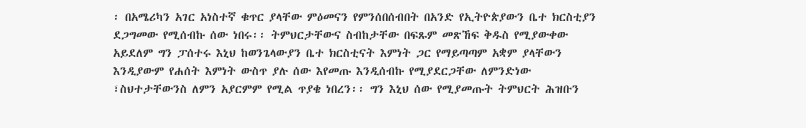፡ በአሜሪካን አገር አነስተኛ ቁጥር ያላቸው ምዕመናን የምንሰበሰብበት በአንድ የኢትዮጵያውን ቤተ ክርስቲያን ደጋግመው የሚሰብኩ ሰው ነበሩ፡፡ ትምህርታቸውና ስብከታቸው በፍጹም መጽኸፍ ቅዱስ የሚያውቀው አይደለም ግን ፓሰተሩ እኒህ ከወንጌላውያን ቤተ ክርስቲናት እምነት ጋር የማይጣጣም አቋም ያላቸውን እንዲያውም የሐሰት እምነት ውስጥ ያሉ ሰው እየመጡ እንዲሰብኩ የሚያደርጋቸው ለምንድነው ፣ስህተታቸውንስ ለምን አያርምም የሚል ጥያቄ ነበረን፡፡ ግን እኒህ ሰው የሚያመጡት ትምህርት ሕዝቡን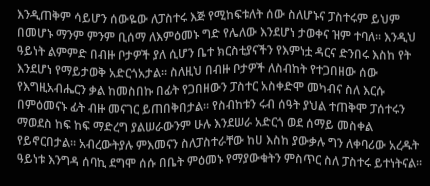እንዲጠቅም ሳይሆን ሰውዬው ለፓስተሩ እጅ የሚከፍቱለት ሰው ስለሆኑና ፓስተሩም ይህም በመሆኑ ማንም ምንም ቢሰማ ለእምዕመኑ ግድ የሌለው እንደሆነ ታወቀና ዝም ተባለ፡፡ እንዲህ ዓይነት ልምምድ በብዙ ቦታዎች ያለ ሲሆን ቤተ ክርስቲያናችን የእምነቷ ዳርና ድንበሩ እስከ የት እንደሆነ የማይታወቅ አድርጎአታል፡፡ ስለዚህ በብዙ ቦታዎች ለስብከት የተጋበዘው ሰው የእግዚአብሔርን ቃል ከመስበኩ በፊት የጋበዘውን ፓስተር አስቀድሞ መካብና ስለ እርሱ በምዕመናኑ ፊት ብዙ መናገር ይጠበቅበታል፡፡ የስብከቱን ሩብ ሰዓት ያህል ተጠቅሞ ፓሰተሩን ማወደስ ከፍ ከፍ ማድረግ ያልሠራውንም ሁሉ እንደሠራ አድርጎ ወደ ሰማይ መስቀል የይኖርበታል፡፡ አብረውትያሉ ምእመናን ስለፓስተራቸው ከሀ እስከ ያውቃሉ ግን ለቀባሪው አረዱት ዓይነቱ እንግዳ ሰባኪ ደግሞ ሰሱ በቤት ምዕመኑ የማያውቁትን ምስጥር ስለ ፓስተሩ ይተነትናል፡፡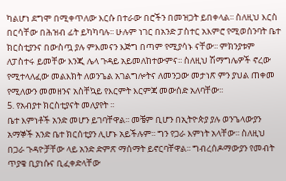ካልሆነ ደግሞ በሚቀጥለው እርሱ በተራው በሮችን በመዝጋት ይበቀላል፡፡ ስለዚህ እርስ በርሳቸው በሕዝብ ፊት ይካካባሉ፡፡ ሁሉም ነገር በአንድ ፓስተር አእምሮ የሚወሰንባት ቤተ ክርስቲያንና በውስጧ ያሉ ምእመናን እጅግ በጣም የሚያሳኑ ናቸው፡፡ ምክንያቱም ለፓስተሩ ይመቸው እንጂ ሌላ ጉዳይ አይመለከተውምና፡፡ ስለዚህ ሽማግሌዎች ኖረው የሚተላለፈው መልእክት ለወንጌል አገልግሎትና ለመንጋው መታነጽ ምን ያህል ጠቀመ የሚለውን መመዘንና አስቸኳይ የእርምት እርምጃ መውሰድ አለባቸው፡፡
5. የአብያተ ክርስቲያናት መለያየት ፡፡
ቤተ እምነቶች አንድ መሆን ይገባቸዋል፡፡ መቼም ቢሆን በኢትዮጵያ ያሉ ወንጌላውያን አማኞች አንድ ቤተ ክርሰቲያን ሊሆኑ አይችሉም፡፡ ግን የጋራ እምነት አላቸው፡፡ ስለዚህ በጋራ ጉዳዮቻቸው ላይ አንድ ድምጽ ማሰማት ይኖርባቸዋል፡፡ ግብረሰዶማውያን የመብት ጥያቄ ቢያነሱና ቢፈቀድላቸው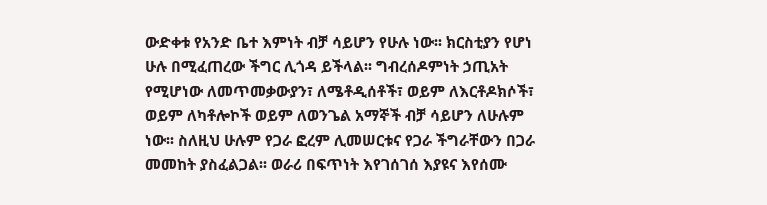ውድቀቱ የአንድ ቤተ እምነት ብቻ ሳይሆን የሁሉ ነው፡፡ ክርስቲያን የሆነ ሁሉ በሚፈጠረው ችግር ሊጎዳ ይችላል፡፡ ግብረሰዶምነት ኃጢአት የሚሆነው ለመጥመቃውያን፣ ለሜቶዲሰቶች፣ ወይም ለእርቶዶክሶች፣ ወይም ለካቶሎኮች ወይም ለወንጌል አማኞች ብቻ ሳይሆን ለሁሉም ነው፡፡ ስለዚህ ሁሉም የጋራ ፎረም ሊመሠርቱና የጋራ ችግራቸውን በጋራ መመከት ያስፈልጋል፡፡ ወራሪ በፍጥነት እየገሰገሰ እያዩና እየሰሙ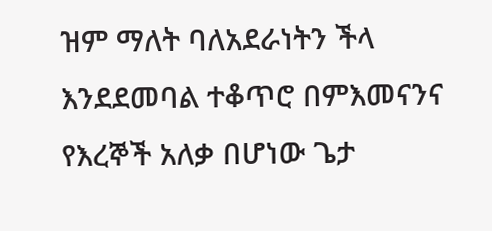ዝም ማለት ባለአደራነትን ችላ እንደደመባል ተቆጥሮ በምእመናንና የእረኞች አለቃ በሆነው ጌታ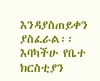እንዳያስጠይቀን ያስፈራል፡፡ እባካችሁ የቤተ ክርስቲያን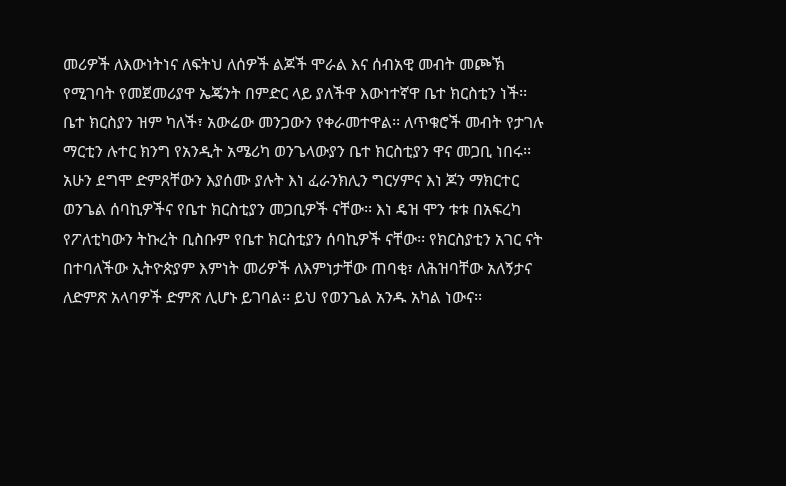መሪዎች ለእውነትነና ለፍትህ ለሰዎች ልጆች ሞራል እና ሰብአዊ መብት መጮኽ የሚገባት የመጀመሪያዋ ኤጄንት በምድር ላይ ያለችዋ እውነተኛዋ ቤተ ክርስቲን ነች፡፡ ቤተ ክርስያን ዝም ካለች፣ አውሬው መንጋውን የቀራመተዋል፡፡ ለጥቁሮች መብት የታገሉ ማርቲን ሉተር ክንግ የአንዲት አሜሪካ ወንጌላውያን ቤተ ክርስቲያን ዋና መጋቢ ነበሩ፡፡ አሁን ደግሞ ድምጸቸውን እያሰሙ ያሉት እነ ፈራንክሊን ግርሃምና እነ ጆን ማክርተር ወንጌል ሰባኪዎችና የቤተ ክርስቲያን መጋቢዎች ናቸው፡፡ እነ ዴዝ ሞን ቱቱ በአፍረካ የፖለቲካውን ትኩረት ቢስቡም የቤተ ክርስቲያን ሰባኪዎች ናቸው፡፡ የክርስያቲን አገር ናት በተባለችው ኢትዮጵያም እምነት መሪዎች ለእምነታቸው ጠባቂ፣ ለሕዝባቸው አለኝታና ለድምጽ አላባዎች ድምጽ ሊሆኑ ይገባል፡፡ ይህ የወንጌል አንዱ አካል ነውና፡፡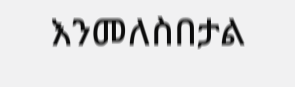እንመለስበታል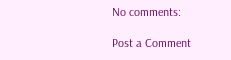No comments:

Post a Comment